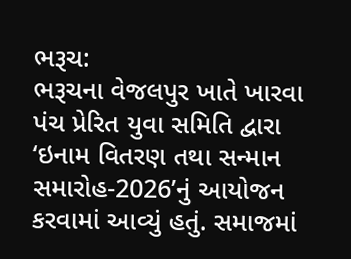ભરૂચ:
ભરૂચના વેજલપુર ખાતે ખારવા પંચ પ્રેરિત યુવા સમિતિ દ્વારા ‘ઇનામ વિતરણ તથા સન્માન સમારોહ-2026’નું આયોજન કરવામાં આવ્યું હતું. સમાજમાં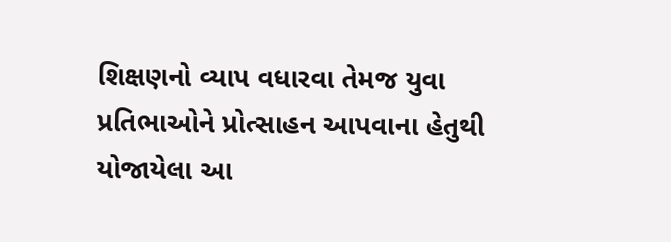શિક્ષણનો વ્યાપ વધારવા તેમજ યુવા પ્રતિભાઓને પ્રોત્સાહન આપવાના હેતુથી યોજાયેલા આ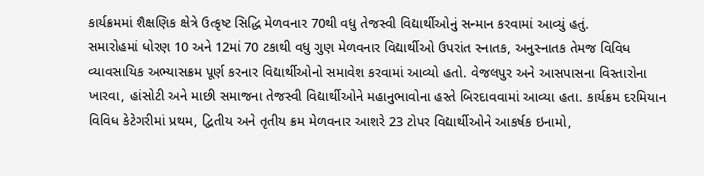કાર્યક્રમમાં શૈક્ષણિક ક્ષેત્રે ઉત્કૃષ્ટ સિદ્ધિ મેળવનાર 70થી વધુ તેજસ્વી વિદ્યાર્થીઓનું સન્માન કરવામાં આવ્યું હતું.
સમારોહમાં ધોરણ 10 અને 12માં 70 ટકાથી વધુ ગુણ મેળવનાર વિદ્યાર્થીઓ ઉપરાંત સ્નાતક, અનુસ્નાતક તેમજ વિવિધ વ્યાવસાયિક અભ્યાસક્રમ પૂર્ણ કરનાર વિદ્યાર્થીઓનો સમાવેશ કરવામાં આવ્યો હતો. વેજલપુર અને આસપાસના વિસ્તારોના ખારવા, હાંસોટી અને માછી સમાજના તેજસ્વી વિદ્યાર્થીઓને મહાનુભાવોના હસ્તે બિરદાવવામાં આવ્યા હતા. કાર્યક્રમ દરમિયાન વિવિધ કેટેગરીમાં પ્રથમ, દ્વિતીય અને તૃતીય ક્રમ મેળવનાર આશરે 23 ટોપર વિદ્યાર્થીઓને આકર્ષક ઇનામો,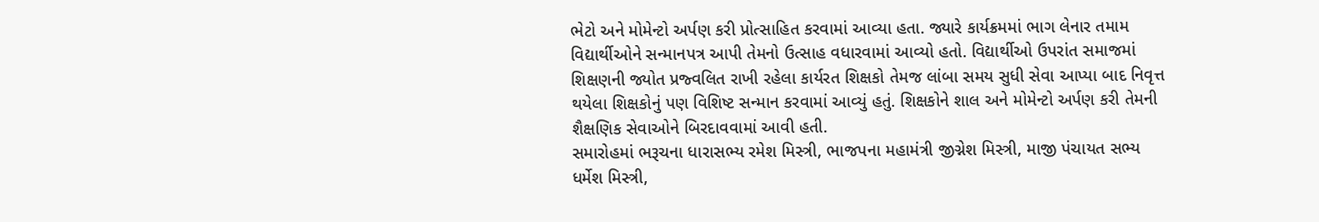ભેટો અને મોમેન્ટો અર્પણ કરી પ્રોત્સાહિત કરવામાં આવ્યા હતા. જ્યારે કાર્યક્રમમાં ભાગ લેનાર તમામ વિદ્યાર્થીઓને સન્માનપત્ર આપી તેમનો ઉત્સાહ વધારવામાં આવ્યો હતો. વિદ્યાર્થીઓ ઉપરાંત સમાજમાં શિક્ષણની જ્યોત પ્રજ્વલિત રાખી રહેલા કાર્યરત શિક્ષકો તેમજ લાંબા સમય સુધી સેવા આપ્યા બાદ નિવૃત્ત થયેલા શિક્ષકોનું પણ વિશિષ્ટ સન્માન કરવામાં આવ્યું હતું. શિક્ષકોને શાલ અને મોમેન્ટો અર્પણ કરી તેમની શૈક્ષણિક સેવાઓને બિરદાવવામાં આવી હતી.
સમારોહમાં ભરૂચના ધારાસભ્ય રમેશ મિસ્ત્રી, ભાજપના મહામંત્રી જીગ્નેશ મિસ્ત્રી, માજી પંચાયત સભ્ય ધર્મેશ મિસ્ત્રી,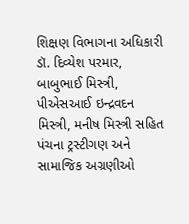શિક્ષણ વિભાગના અધિકારી ડૉ. દિવ્યેશ પરમાર, બાબુભાઈ મિસ્ત્રી, પીએસઆઈ ઇન્દ્રવદન મિસ્ત્રી, મનીષ મિસ્ત્રી સહિત પંચના ટ્રસ્ટીગણ અને સામાજિક અગ્રણીઓ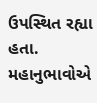ઉપસ્થિત રહ્યા હતા. મહાનુભાવોએ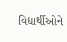વિદ્યાર્થીઓને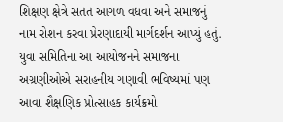શિક્ષણ ક્ષેત્રે સતત આગળ વધવા અને સમાજનું નામ રોશન કરવા પ્રેરણાદાયી માર્ગદર્શન આપ્યું હતું. યુવા સમિતિના આ આયોજનને સમાજના અગ્રણીઓએ સરાહનીય ગણાવી ભવિષ્યમાં પણ આવા શૈક્ષણિક પ્રોત્સાહક કાર્યક્રમો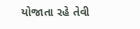યોજાતા રહે તેવી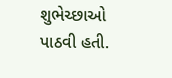શુભેચ્છાઓ પાઠવી હતી.